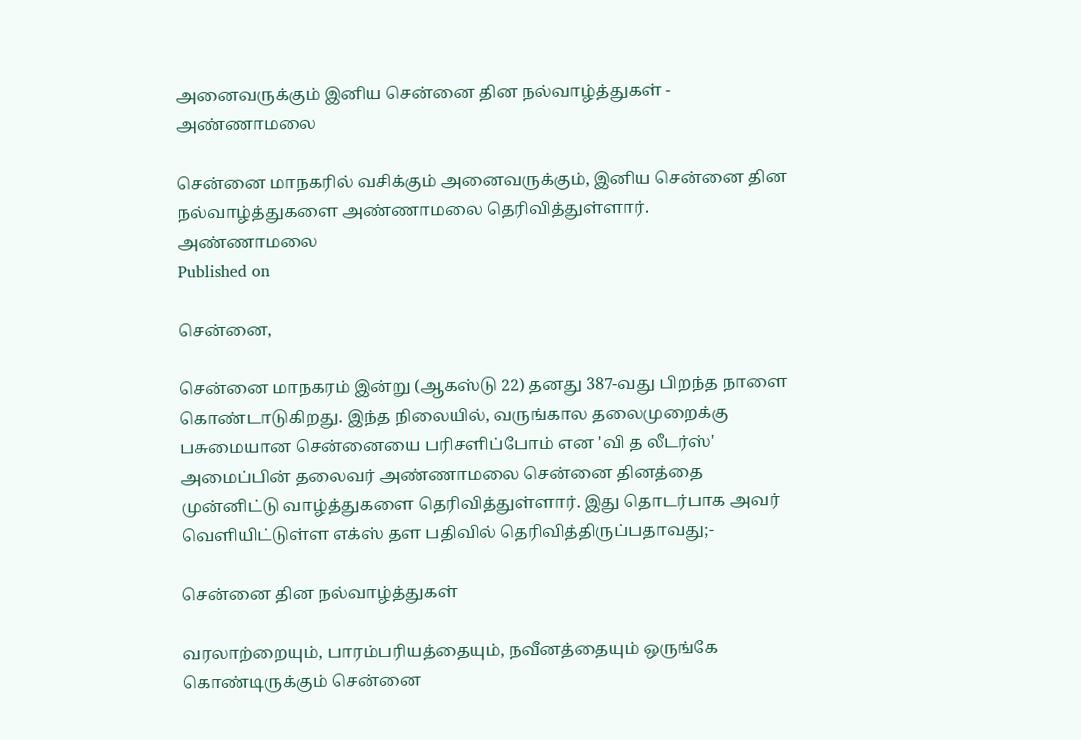அனைவருக்கும் இனிய சென்னை தின நல்வாழ்த்துகள் - அண்ணாமலை

சென்னை மாநகரில் வசிக்கும் அனைவருக்கும், இனிய சென்னை தின நல்வாழ்த்துகளை அண்ணாமலை தெரிவித்துள்ளார்.
அண்ணாமலை
Published on

சென்னை,

சென்னை மாநகரம் இன்று (ஆகஸ்டு 22) தனது 387-வது பிறந்த நாளை கொண்டாடுகிறது. இந்த நிலையில், வருங்கால தலைமுறைக்கு பசுமையான சென்னையை பரிசளிப்போம் என 'வி த லீடர்ஸ்' அமைப்பின் தலைவர் அண்ணாமலை சென்னை தினத்தை முன்னிட்டு வாழ்த்துகளை தெரிவித்துள்ளார். இது தொடர்பாக அவர் வெளியிட்டுள்ள எக்ஸ் தள பதிவில் தெரிவித்திருப்பதாவது;-

சென்னை தின நல்வாழ்த்துகள்

வரலாற்றையும், பாரம்பரியத்தையும், நவீனத்தையும் ஒருங்கே கொண்டிருக்கும் சென்னை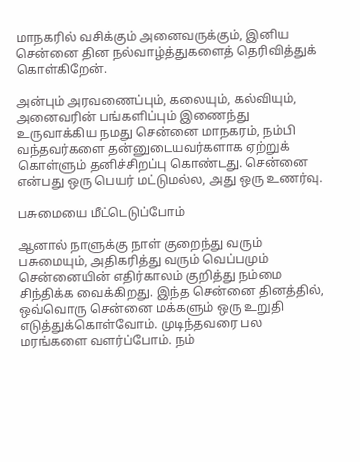மாநகரில் வசிக்கும் அனைவருக்கும், இனிய சென்னை தின நல்வாழ்த்துகளைத் தெரிவித்துக் கொள்கிறேன்.

அன்பும் அரவணைப்பும், கலையும், கல்வியும், அனைவரின் பங்களிப்பும் இணைந்து உருவாக்கிய நமது சென்னை மாநகரம், நம்பி வந்தவர்களை தன்னுடையவர்களாக ஏற்றுக் கொள்ளும் தனிச்சிறப்பு கொண்டது. சென்னை என்பது ஒரு பெயர் மட்டுமல்ல, அது ஒரு உணர்வு.

பசுமையை மீட்டெடுப்போம்

ஆனால் நாளுக்கு நாள் குறைந்து வரும் பசுமையும், அதிகரித்து வரும் வெப்பமும் சென்னையின் எதிர்காலம் குறித்து நம்மை சிந்திக்க வைக்கிறது. இந்த சென்னை தினத்தில், ஒவ்வொரு சென்னை மக்களும் ஒரு உறுதி எடுத்துக்கொள்வோம். முடிந்தவரை பல மரங்களை வளர்ப்போம். நம்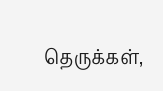தெருக்கள்,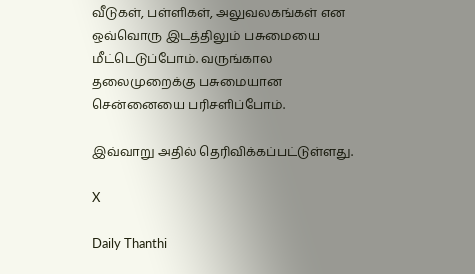வீடுகள், பள்ளிகள், அலுவலகங்கள் என ஒவ்வொரு இடத்திலும் பசுமையை மீட்டெடுப்போம். வருங்கால தலைமுறைக்கு பசுமையான சென்னையை பரிசளிப்போம்.

இவ்வாறு அதில் தெரிவிக்கப்பட்டுள்ளது.

X

Daily Thanthi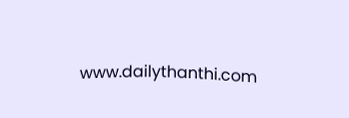www.dailythanthi.com